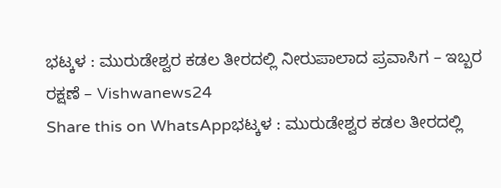ಭಟ್ಕಳ : ಮುರುಡೇಶ್ವರ ಕಡಲ ತೀರದಲ್ಲಿ ನೀರುಪಾಲಾದ ಪ್ರವಾಸಿಗ – ಇಬ್ಬರ ರಕ್ಷಣೆ – Vishwanews24
Share this on WhatsAppಭಟ್ಕಳ : ಮುರುಡೇಶ್ವರ ಕಡಲ ತೀರದಲ್ಲಿ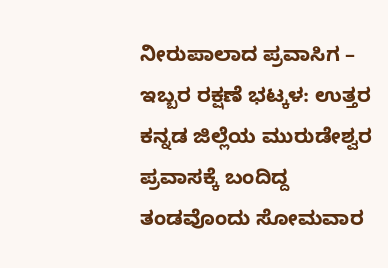ನೀರುಪಾಲಾದ ಪ್ರವಾಸಿಗ – ಇಬ್ಬರ ರಕ್ಷಣೆ ಭಟ್ಕಳ: ಉತ್ತರ ಕನ್ನಡ ಜಿಲ್ಲೆಯ ಮುರುಡೇಶ್ವರ ಪ್ರವಾಸಕ್ಕೆ ಬಂದಿದ್ದ ತಂಡವೊಂದು ಸೋಮವಾರ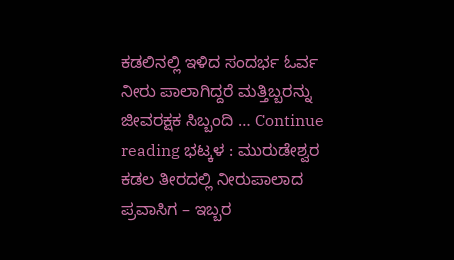ಕಡಲಿನಲ್ಲಿ ಇಳಿದ ಸಂದರ್ಭ ಓರ್ವ ನೀರು ಪಾಲಾಗಿದ್ದರೆ ಮತ್ತಿಬ್ಬರನ್ನು ಜೀವರಕ್ಷಕ ಸಿಬ್ಬಂದಿ … Continue reading ಭಟ್ಕಳ : ಮುರುಡೇಶ್ವರ ಕಡಲ ತೀರದಲ್ಲಿ ನೀರುಪಾಲಾದ ಪ್ರವಾಸಿಗ – ಇಬ್ಬರ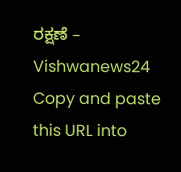ರಕ್ಷಣೆ – Vishwanews24
Copy and paste this URL into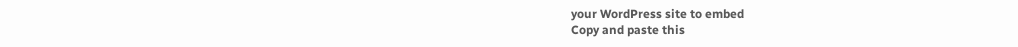your WordPress site to embed
Copy and paste this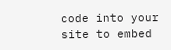code into your site to embed